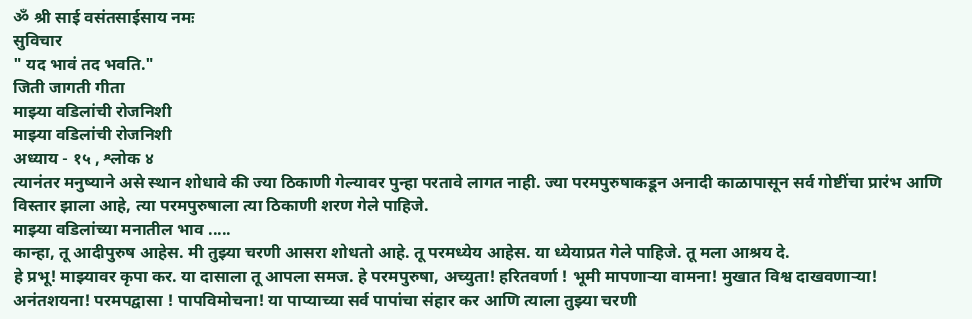ॐ श्री साई वसंतसाईसाय नमः
सुविचार
" यद भावं तद भवति."
जिती जागती गीता
माझ्या वडिलांची रोजनिशी
माझ्या वडिलांची रोजनिशी
अध्याय - १५ , श्लोक ४
त्यानंतर मनुष्याने असे स्थान शोधावे की ज्या ठिकाणी गेल्यावर पुन्हा परतावे लागत नाही. ज्या परमपुरुषाकडून अनादी काळापासून सर्व गोष्टींचा प्रारंभ आणि विस्तार झाला आहे, त्या परमपुरुषाला त्या ठिकाणी शरण गेले पाहिजे.
माझ्या वडिलांच्या मनातील भाव .....
कान्हा, तू आदीपुरुष आहेस. मी तुझ्या चरणी आसरा शोधतो आहे. तू परमध्येय आहेस. या ध्येयाप्रत गेले पाहिजे. तू मला आश्रय दे.
हे प्रभू! माझ्यावर कृपा कर. या दासाला तू आपला समज. हे परमपुरुषा, अच्युता! हरितवर्णा ! भूमी मापणाऱ्या वामना! मुखात विश्व दाखवणाऱ्या! अनंतशयना! परमपद्वासा ! पापविमोचना! या पाप्याच्या सर्व पापांचा संहार कर आणि त्याला तुझ्या चरणी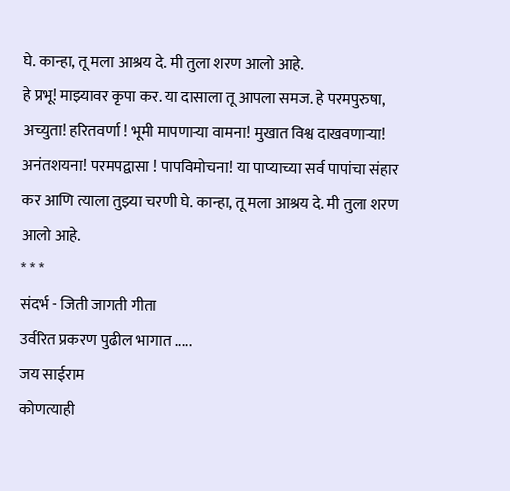घे. कान्हा, तू मला आश्रय दे. मी तुला शरण आलो आहे.
हे प्रभू! माझ्यावर कृपा कर. या दासाला तू आपला समज. हे परमपुरुषा, अच्युता! हरितवर्णा ! भूमी मापणाऱ्या वामना! मुखात विश्व दाखवणाऱ्या! अनंतशयना! परमपद्वासा ! पापविमोचना! या पाप्याच्या सर्व पापांचा संहार कर आणि त्याला तुझ्या चरणी घे. कान्हा, तू मला आश्रय दे. मी तुला शरण आलो आहे.
* * *
संदर्भ - जिती जागती गीता
उर्वरित प्रकरण पुढील भागात .....
जय साईराम
कोणत्याही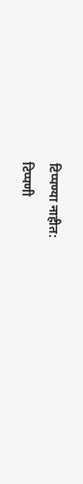टिप्पण्या नाहीत:
टिप्पणी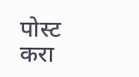पोस्ट करा